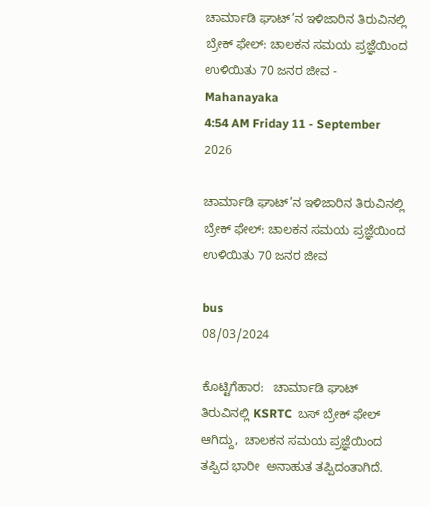ಚಾರ್ಮಾಡಿ ಘಾಟ್’ನ ಇಳಿಜಾರಿನ ತಿರುವಿನಲ್ಲಿ ಬ್ರೇಕ್ ಫೇಲ್: ಚಾಲಕನ ಸಮಯ ಪ್ರಜ್ಞೆಯಿಂದ ಉಳಿಯಿತು 70 ಜನರ ಜೀವ - Mahanayaka
4:54 AM Friday 11 - September 2026

ಚಾರ್ಮಾಡಿ ಘಾಟ್’ನ ಇಳಿಜಾರಿನ ತಿರುವಿನಲ್ಲಿ ಬ್ರೇಕ್ ಫೇಲ್: ಚಾಲಕನ ಸಮಯ ಪ್ರಜ್ಞೆಯಿಂದ ಉಳಿಯಿತು 70 ಜನರ ಜೀವ

bus
08/03/2024

ಕೊಟ್ಟಿಗೆಹಾರ:   ಚಾರ್ಮಾಡಿ ಘಾಟ್ ತಿರುವಿನಲ್ಲಿ KSRTC  ಬಸ್ ಬ್ರೇಕ್‌ ಫೇಲ್ ಆಗಿದ್ದು,  ಚಾಲಕನ ಸಮಯ ಪ್ರಜ್ಞೆಯಿಂದ ತಪ್ಪಿದ ಭಾರೀ  ಅನಾಹುತ ತಪ್ಪಿದಂತಾಗಿದೆ.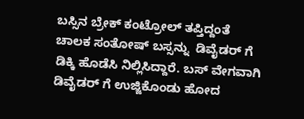ಬಸ್ಸಿನ ಬ್ರೇಕ್ ಕಂಟ್ರೋಲ್ ತಪ್ತಿದ್ದಂತೆ ಚಾಲಕ ಸಂತೋಷ್ ಬಸ್ಸನ್ನು  ಡಿವೈಡರ್ ಗೆ ಡಿಕ್ಕಿ ಹೊಡೆಸಿ ನಿಲ್ಲಿಸಿದ್ದಾರೆ. ಬಸ್ ವೇಗವಾಗಿ ಡಿವೈಡರ್ ಗೆ ಉಜ್ಜಿಕೊಂಡು ಹೋದ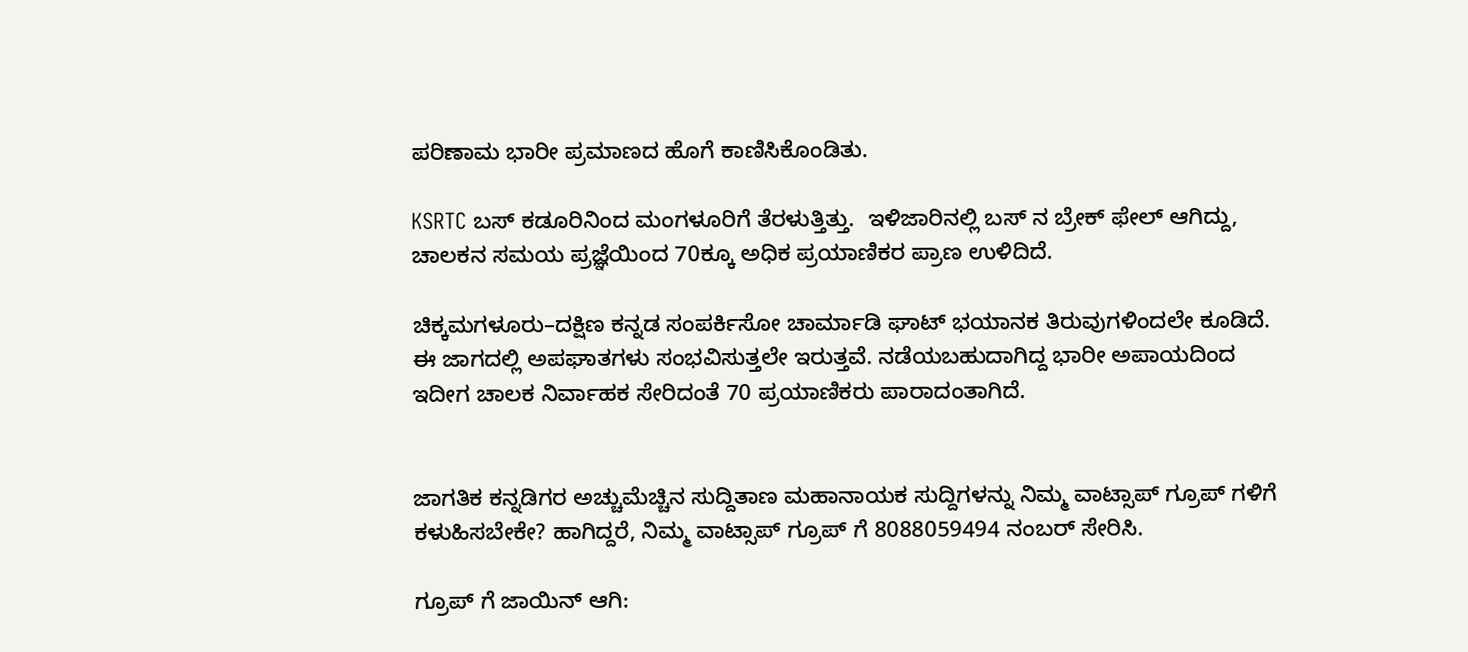ಪರಿಣಾಮ ಭಾರೀ ಪ್ರಮಾಣದ ಹೊಗೆ ಕಾಣಿಸಿಕೊಂಡಿತು.

KSRTC ಬಸ್ ಕಡೂರಿನಿಂದ ಮಂಗಳೂರಿಗೆ ತೆರಳುತ್ತಿತ್ತು.  ಇಳಿಜಾರಿನಲ್ಲಿ ಬಸ್ ನ ಬ್ರೇಕ್ ಫೇಲ್ ಆಗಿದ್ದು, ಚಾಲಕನ ಸಮಯ ಪ್ರಜ್ಞೆಯಿಂದ 70ಕ್ಕೂ ಅಧಿಕ ಪ್ರಯಾಣಿಕರ ಪ್ರಾಣ ಉಳಿದಿದೆ.

ಚಿಕ್ಕಮಗಳೂರು–ದಕ್ಷಿಣ ಕನ್ನಡ ಸಂಪರ್ಕಿಸೋ ಚಾರ್ಮಾಡಿ ಘಾಟ್ ಭಯಾನಕ ತಿರುವುಗಳಿಂದಲೇ ಕೂಡಿದೆ. ಈ ಜಾಗದಲ್ಲಿ ಅಪಘಾತಗಳು ಸಂಭವಿಸುತ್ತಲೇ ಇರುತ್ತವೆ. ನಡೆಯಬಹುದಾಗಿದ್ದ ಭಾರೀ ಅಪಾಯದಿಂದ  ಇದೀಗ ಚಾಲಕ ನಿರ್ವಾಹಕ ಸೇರಿದಂತೆ 70 ಪ್ರಯಾಣಿಕರು ಪಾರಾದಂತಾಗಿದೆ.


ಜಾಗತಿಕ ಕನ್ನಡಿಗರ ಅಚ್ಚುಮೆಚ್ಚಿನ ಸುದ್ದಿತಾಣ ಮಹಾನಾಯಕ ಸುದ್ದಿಗಳನ್ನು ನಿಮ್ಮ ವಾಟ್ಸಾಪ್ ಗ್ರೂಪ್ ಗಳಿಗೆ ಕಳುಹಿಸಬೇಕೇ? ಹಾಗಿದ್ದರೆ, ನಿಮ್ಮ ವಾಟ್ಸಾಪ್ ಗ್ರೂಪ್ ಗೆ 8088059494 ನಂಬರ್ ಸೇರಿಸಿ.

ಗ್ರೂಪ್ ಗೆ ಜಾಯಿನ್ ಆಗಿ: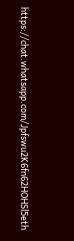https://chat.whatsapp.com/Jpfswu2K6fn62HOHSl5eth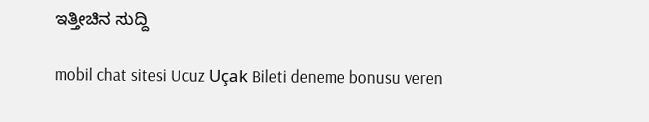ಇತ್ತೀಚಿನ ಸುದ್ದಿ

mobil chat sitesi Ucuz Uçak Bileti deneme bonusu veren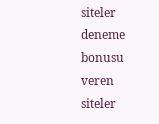siteler deneme bonusu veren siteler